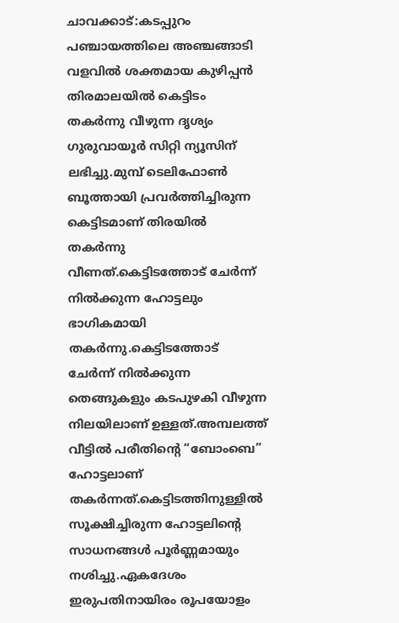ചാവക്കാട്:കടപ്പുറം പഞ്ചായത്തിലെ അഞ്ചങ്ങാടി വളവിൽ ശക്തമായ കുഴിപ്പൻ തിരമാലയിൽ കെട്ടിടം തകർന്നു വീഴുന്ന ദൃശ്യം ഗുരുവായൂർ സിറ്റി ന്യൂസിന് ലഭിച്ചു.മുമ്പ് ടെലിഫോൺ ബൂത്തായി പ്രവർത്തിച്ചിരുന്ന കെട്ടിടമാണ് തിരയിൽ തകർന്നു വീണത്.കെട്ടിടത്തോട് ചേർന്ന് നിൽക്കുന്ന ഹോട്ടലും ഭാഗികമായി തകർന്നു.കെട്ടിടത്തോട് ചേർന്ന് നിൽക്കുന്ന തെങ്ങുകളും കടപുഴകി വീഴുന്ന നിലയിലാണ് ഉള്ളത്.അമ്പലത്ത് വീട്ടിൽ പരീതിന്റെ “ബോംബെ” ഹോട്ടലാണ് തകർന്നത്.കെട്ടിടത്തിനുള്ളിൽ സൂക്ഷിച്ചിരുന്ന ഹോട്ടലിന്റെ സാധനങ്ങൾ പൂർണ്ണമായും നശിച്ചു.ഏകദേശം ഇരുപതിനായിരം രൂപയോളം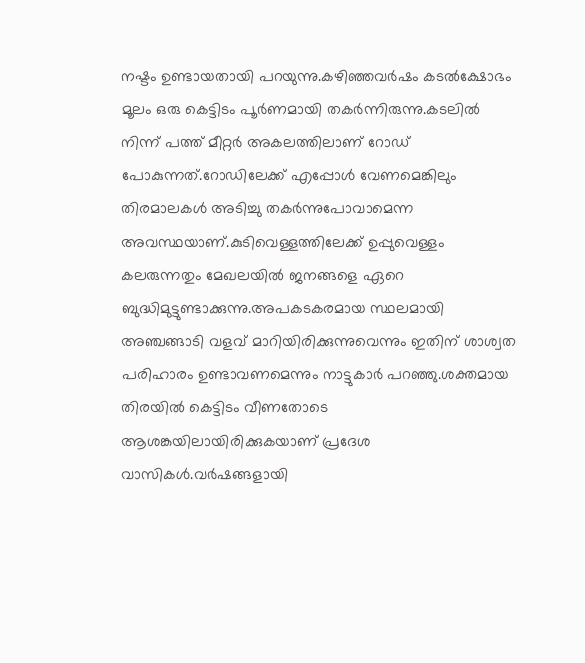നഷ്ടം ഉണ്ടായതായി പറയുന്നു.കഴിഞ്ഞവർഷം കടൽക്ഷോഭം മൂലം ഒരു കെട്ടിടം പൂർണമായി തകർന്നിരുന്നു.കടലിൽ നിന്ന് പത്ത് മീറ്റർ അകലത്തിലാണ് റോഡ് പോകുന്നത്.റോഡിലേക്ക് എപ്പോൾ വേണമെങ്കിലും തിരമാലകൾ അടിച്ചു തകർന്നുപോവാമെന്ന അവസ്ഥയാണ്.കുടിവെള്ളത്തിലേക്ക് ഉപ്പുവെള്ളം കലരുന്നതും മേഖലയിൽ ജനങ്ങളെ ഏറെ ബുദ്ധിമുട്ടുണ്ടാക്കുന്നു.അപകടകരമായ സ്ഥലമായി അഞ്ചങ്ങാടി വളവ് മാറിയിരിക്കുന്നുവെന്നും ഇതിന് ശാശ്വത പരിഹാരം ഉണ്ടാവണമെന്നും നാട്ടുകാർ പറഞ്ഞു.ശക്തമായ തിരയിൽ കെട്ടിടം വീണതോടെ ആശങ്കയിലായിരിക്കുകയാണ് പ്രദേശ വാസികൾ.വർഷങ്ങളായി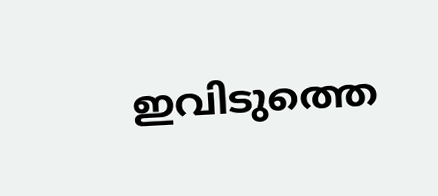ഇവിടുത്തെ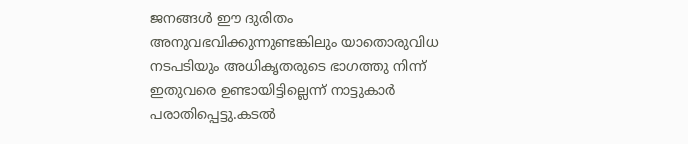ജനങ്ങൾ ഈ ദുരിതം അനുവഭവിക്കുന്നുണ്ടങ്കിലും യാതൊരുവിധ നടപടിയും അധികൃതരുടെ ഭാഗത്തു നിന്ന് ഇതുവരെ ഉണ്ടായിട്ടില്ലെന്ന് നാട്ടുകാർ പരാതിപ്പെട്ടു.കടൽ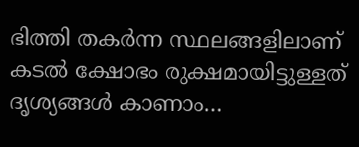ഭിത്തി തകർന്ന സ്ഥലങ്ങളിലാണ് കടൽ ക്ഷോഭം രുക്ഷമായിട്ടുള്ളത്
ദൃശ്യങ്ങൾ കാണാം…